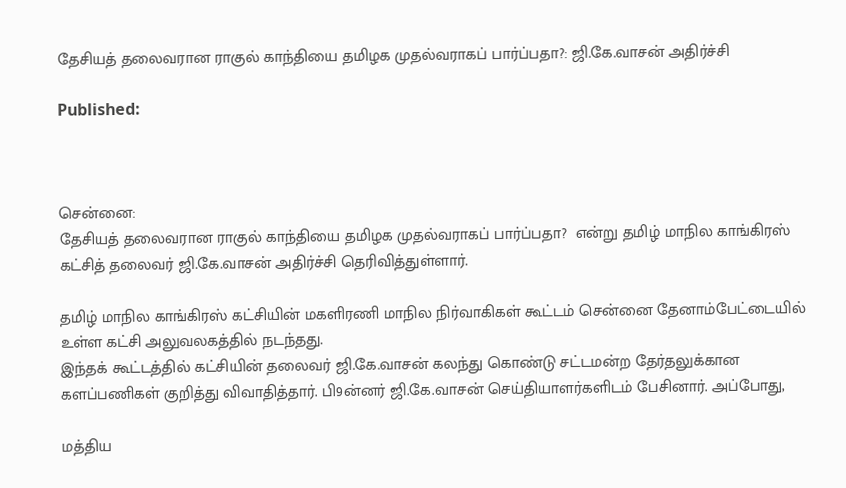தேசியத் தலைவரான ராகுல் காந்தியை தமிழக முதல்வராகப் பார்ப்பதா?: ஜி.கே.வாசன் அதிர்ச்சி

Published:



சென்னை:
தேசியத் தலைவரான ராகுல் காந்தியை தமிழக முதல்வராகப் பார்ப்பதா?  என்று தமிழ் மாநில காங்கிரஸ் கட்சித் தலைவர் ஜி.கே.வாசன் அதிர்ச்சி தெரிவித்துள்ளார்.

தமிழ் மாநில காங்கிரஸ் கட்சியின் மகளிரணி மாநில நிர்வாகிகள் கூட்டம் சென்னை தேனாம்பேட்டையில் உள்ள கட்சி அலுவலகத்தில் நடந்தது.
இந்தக் கூட்டத்தில் கட்சியின் தலைவர் ஜி.கே.வாசன் கலந்து கொண்டு சட்டமன்ற தேர்தலுக்கான களப்பணிகள் குறித்து விவாதித்தார். பி9ன்னர் ஜி.கே.வாசன் செய்தியாளர்களிடம் பேசினார். அப்போது,

மத்திய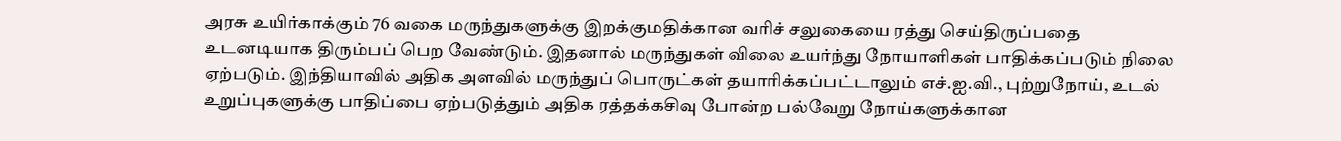அரசு உயிர்காக்கும் 76 வகை மருந்துகளுக்கு இறக்குமதிக்கான வரிச் சலுகையை ரத்து செய்திருப்பதை உடனடியாக திரும்பப் பெற வேண்டும். இதனால் மருந்துகள் விலை உயர்ந்து நோயாளிகள் பாதிக்கப்படும் நிலை ஏற்படும். இந்தியாவில் அதிக அளவில் மருந்துப் பொருட்கள் தயாரிக்கப்பட்டாலும் எச்.ஐ.வி., புற்றுநோய், உடல் உறுப்புகளுக்கு பாதிப்பை ஏற்படுத்தும் அதிக ரத்தக்கசிவு போன்ற பல்வேறு நோய்களுக்கான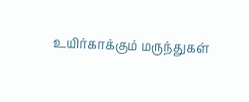உயிர்காக்கும் மருந்துகள்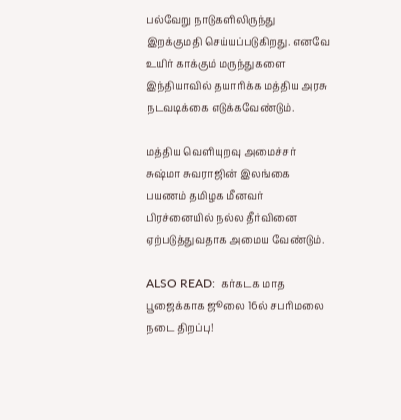பல்வேறு நாடுகளிலிருந்து இறக்குமதி செய்யப்படுகிறது. எனவே உயிர் காக்கும் மருந்துகளை இந்தியாவில் தயாரிக்க மத்திய அரசு நடவடிக்கை எடுக்கவேண்டும்.

மத்திய வெளியுறவு அமைச்சர் சுஷ்மா சுவராஜின் இலங்கை பயணம் தமிழக மீனவர் பிரச்னையில் நல்ல தீர்வினை ஏற்படுத்துவதாக அமைய வேண்டும்.

ALSO READ:  கர்கடக மாத பூஜைக்காக ஜூலை 16ல் சபரிமலை நடை திறப்பு!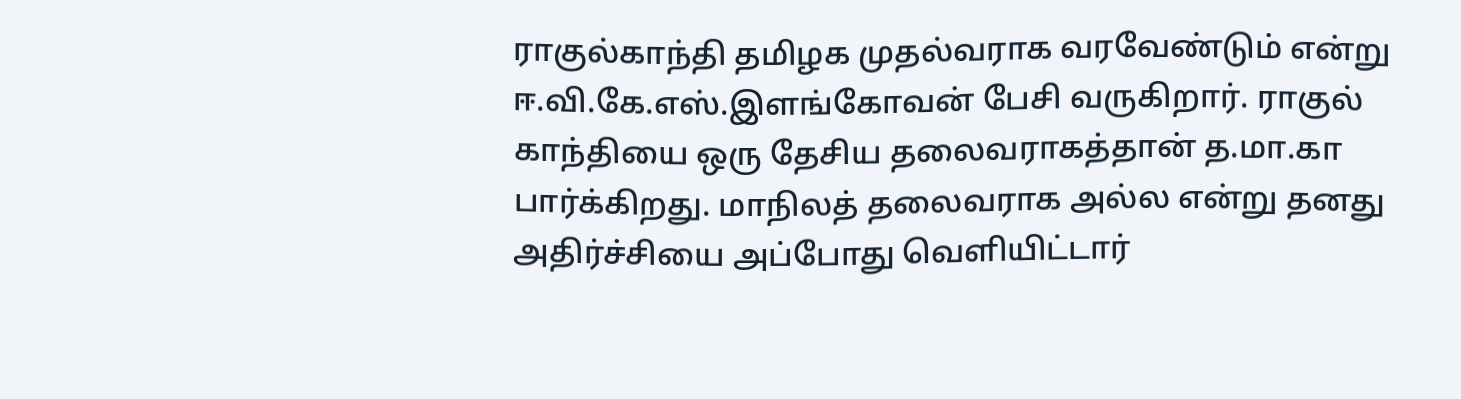ராகுல்காந்தி தமிழக முதல்வராக வரவேண்டும் என்று ஈ.வி.கே.எஸ்.இளங்கோவன் பேசி வருகிறார். ராகுல் காந்தியை ஒரு தேசிய தலைவராகத்தான் த.மா.கா பார்க்கிறது. மாநிலத் தலைவராக அல்ல என்று தனது அதிர்ச்சியை அப்போது வெளியிட்டார்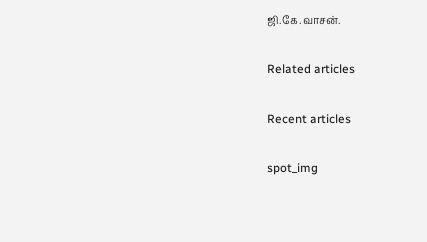ஜி.கே.வாசன்.

Related articles

Recent articles

spot_img